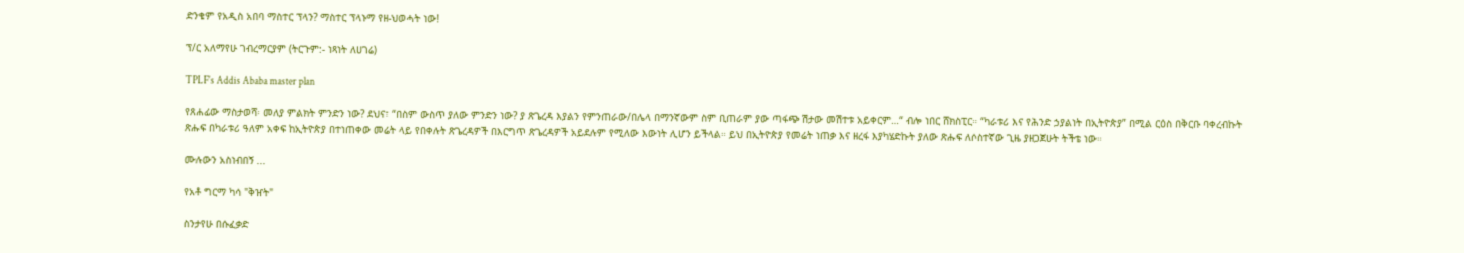ድንቄም የአዲስ አበባ ማስተር ፕላን? ማስተር ፕላኑማ የዘ-ህወሓት ነው!

ፕ/ር አለማየሁ ገብረማርያም (ትርጉም:- ነጻነት ለሀገሬ)

TPLF's Addis Ababa master plan

የጸሐፊው ማስታወሻ፡ መለያ ምልክት ምንድን ነው? ደህና፣ “በስም ውስጥ ያለው ምንድን ነው? ያ ጽጌረዳ እያልን የምንጠራው/በሌላ በማንኛውም ስም ቢጠራም ያው ጣፋጭ ሽታው መሽተቱ አይቀርም…“ ብሎ ነበር ሸክስፒር። “ካራቱሪ እና የሕንድ ኃያልነት በኢትዮጵያ” በሚል ርዕስ በቅርቡ ባቀረብኩት ጽሑፍ በካራቱሪ ዓለም አቀፍ ከኢትዮጵያ በተነጠቀው መሬት ላይ የበቀሉት ጽጌረዳዎች በእርግጥ ጽጌረዳዎች አይደሉም የሚለው እውነት ሊሆን ይችላል። ይህ በኢትዮጵያ የመሬት ነጠቃ እና ዘረፋ እያካሄድኩት ያለው ጽሑፍ ለሶስተኛው ጊዜ ያዘጋጀሁት ትችቴ ነው።

ሙሉውን አስነብበኝ ...

የአቶ ግርማ ካሳ "ቅዠት"

ስንታየሁ በሱፈቃድ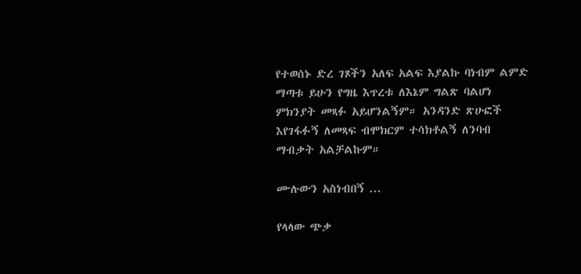የተወሰኑ ድረ ገጾችን አለፍ አልፍ እያልኩ ባነብም ልምድ ማጣቱ ይሁን የግዜ እጥረቱ ለእኔም ግልጽ ባልሆነ ምክንያት መጻፉ አይሆንልኝም። አንዳንድ ጽሁፎች እየገፋፉኝ ለመጻፍ ብሞክርም ተሳክቶልኝ ለንባብ ማብቃት አልቻልኩም።

ሙሉውን አስነብበኝ ...

የላላው ጭቃ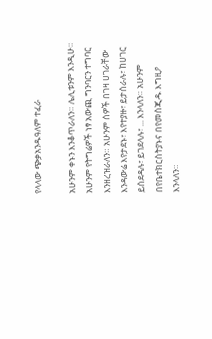የላላው ጭቃአንዱዓለም ተፈራ

አሁንም ቀኑን እንቆጥራለን። ሌሊቱንም እንዲሁ። አሁንም የትግሬዎች ነፃ አውጪ ግንባርን ተግባር እንዘረዝራለን። አሁንም ሰዎች በገዛ ሀገራቸው እንዳውሬ እየታደኑ፣ እየተያዙ፣ ይታሰራሉ፣ ከሀገር ይሰደዳሉ፣ ይገደላሉ፣ ... እንላለን። አሁንም በየቤተክርስትያኑና በየመስጂዱ እግዚዖ እንላለን።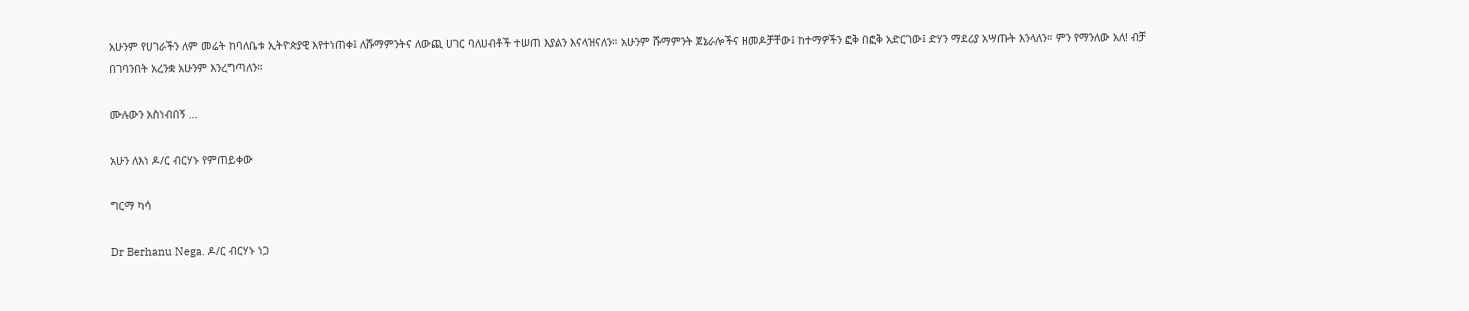አሁንም የሀገራችን ለም መሬት ከባለቤቱ ኢትዮጵያዊ እየተነጠቀ፤ ለሹማምንትና ለውጪ ሀገር ባለሀብቶች ተሠጠ እያልን እናላዝናለን። አሁንም ሹማምንት ጀኔራሎችና ዘመዶቻቸው፤ ከተማዎችን ፎቅ በፎቅ አድርገው፤ ድሃን ማደሪያ አሣጡት እንላለን። ምን የማንለው አለ! ብቻ በገባንበት አረንቋ አሁንም እንረግጣለን።

ሙሉውን አስነብበኝ ...

አሁን ለእነ ዶ/ር ብርሃኑ የምጠይቀው

ግርማ ካሳ

Dr Berhanu Nega. ዶ/ር ብርሃኑ ነጋ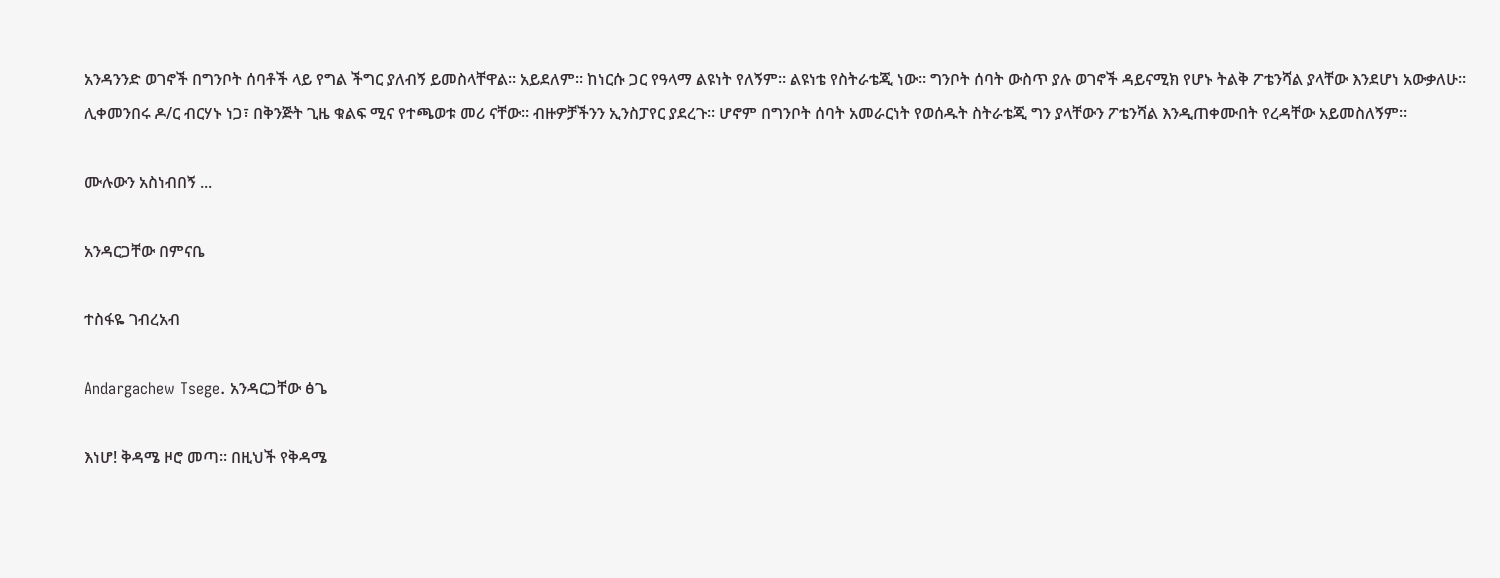አንዳንንድ ወገኖች በግንቦት ሰባቶች ላይ የግል ችግር ያለብኝ ይመስላቸዋል። አይደለም። ከነርሱ ጋር የዓላማ ልዩነት የለኝም። ልዩነቴ የስትራቴጂ ነው። ግንቦት ሰባት ውስጥ ያሉ ወገኖች ዳይናሚክ የሆኑ ትልቅ ፖቴንሻል ያላቸው እንደሆነ አውቃለሁ። ሊቀመንበሩ ዶ/ር ብርሃኑ ነጋ፣ በቅንጅት ጊዜ ቁልፍ ሚና የተጫወቱ መሪ ናቸው። ብዙዎቻችንን ኢንስፓየር ያደረጉ። ሆኖም በግንቦት ሰባት አመራርነት የወሰዱት ስትራቴጂ ግን ያላቸውን ፖቴንሻል እንዲጠቀሙበት የረዳቸው አይመስለኝም።

ሙሉውን አስነብበኝ ...

አንዳርጋቸው በምናቤ

ተስፋዬ ገብረአብ

Andargachew Tsege. አንዳርጋቸው ፅጌ

እነሆ! ቅዳሜ ዞሮ መጣ። በዚህች የቅዳሜ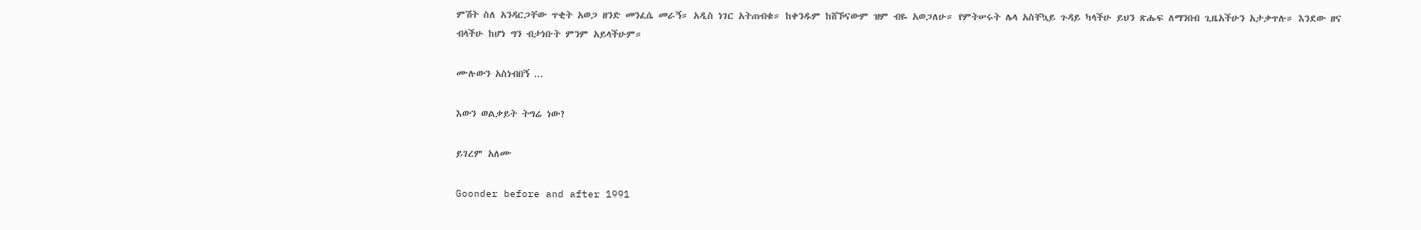ምሽት ስለ አንዳርጋቸው ጥቂት አወጋ ዘንድ መንፈሴ መራኝ። አዲስ ነገር አትጠብቁ። ከቀንዱም ከሸኾናውም ዝም ብዬ አወጋለሁ። የምትሠሩት ሌላ አስቸኳይ ጉዳይ ካላችሁ ይህን ጽሑፍ ለማንበብ ጊዜአችሁን አታቃጥሉ። እንደው ዘና ብላችሁ ከሆነ ግን ብታነቡት ምንም አይላችሁም።

ሙሉውን አስነብበኝ ...

እውን ወልቃይት ትግሬ ነው?

ይገረም አለሙ

Goonder before and after 1991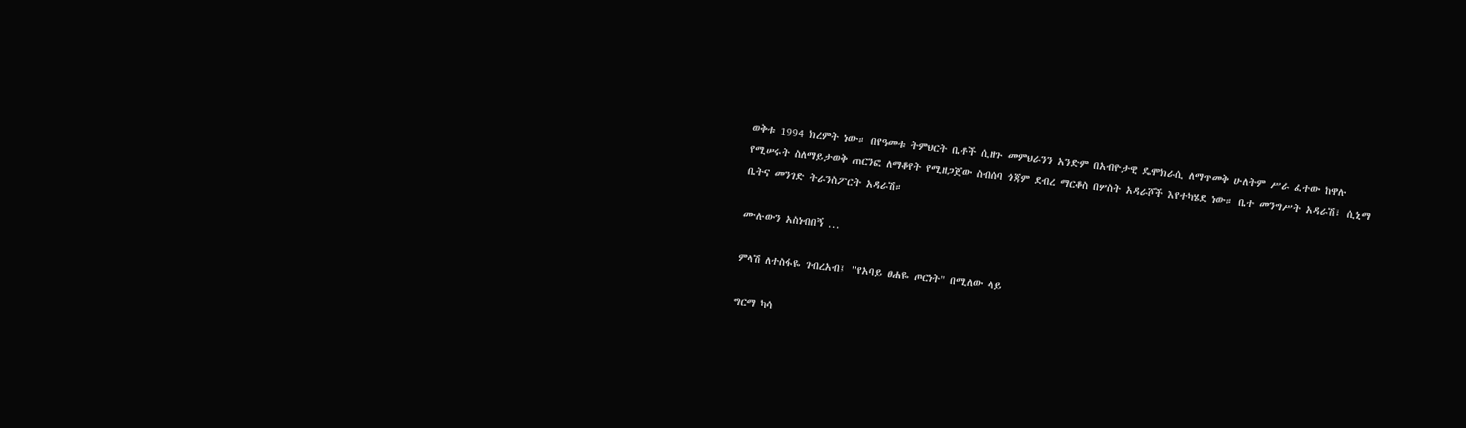ወቅቱ 1994 ክረምት ነው። በየዓመቱ ትምህርት ቤቶች ሲዘጉ መምህራንን አንድም በአብዮታዊ ዴሞክራሲ ለማጥመቅ ሁለትም ሥራ ፈተው ከዋሉ የሚሠሩት ስለማይታወቅ ጠርንፎ ለማቆየት የሚዘጋጀው ስብሰባ ጎጃም ደብረ ማርቆስ በሦስት አዳራሾች እየተካሄደ ነው። ቤተ መንግሥት አዳራሽ፣ ሲኒማ ቤትና መንገድ ትራንስፖርት አዳራሽ።

ሙሉውን አስነብበኝ ...

ምላሽ ለተስፋዬ ገብረአብ፤ "የአባይ ፀሐዬ ጦርነት" በሚለው ላይ

ግርማ ካሳ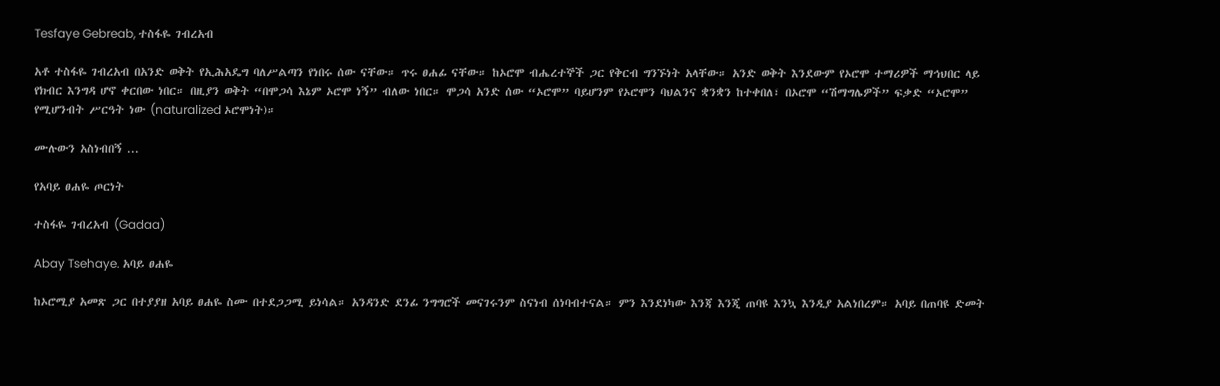Tesfaye Gebreab, ተስፋዬ ገብረአብ

አቶ ተስፋዬ ገብረአብ በአንድ ወቅት የኢሕአዴግ ባለሥልጣን የነበሩ ሰው ናቸው። ጥሩ ፀሐፊ ናቸው። ከኦሮሞ ብሔረተኞች ጋር የቅርብ ግንኙነት አላቸው። አንድ ወቅት እንደውም የኦሮሞ ተማሪዎች ማኅህበር ላይ የክብር እንግዳ ሆኖ ቀርበው ነበር። በዚያን ወቅት “በሞጋሳ እኔም ኦሮሞ ነኝ” ብለው ነበር። ሞጋሳ አንድ ሰው “ኦሮሞ” ባይሆንም የኦሮሞን ባህልንና ቋንቋን ከተቀበለ፣ በኦሮሞ “ሽማግሌዎች” ፍቃድ “ኦሮሞ” የሚሆንብት ሥርዓት ነው (naturalized ኦሮሞነት)።

ሙሉውን አስነብበኝ ...

የአባይ ፀሐዬ ጦርነት

ተስፋዬ ገብረአብ (Gadaa)

Abay Tsehaye. አባይ ፀሐዬ

ከኦሮሚያ አመጽ ጋር በተያያዘ አባይ ፀሐዬ ስሙ በተደጋጋሚ ይነሳል። አንዳንድ ደንፊ ንግግሮች መናገሩንም ስናነብ ሰነባብተናል። ምን እንደነካው እንጃ እንጂ ጠባዩ እንኳ እንዲያ አልነበረም። አባይ በጠባዩ ድመት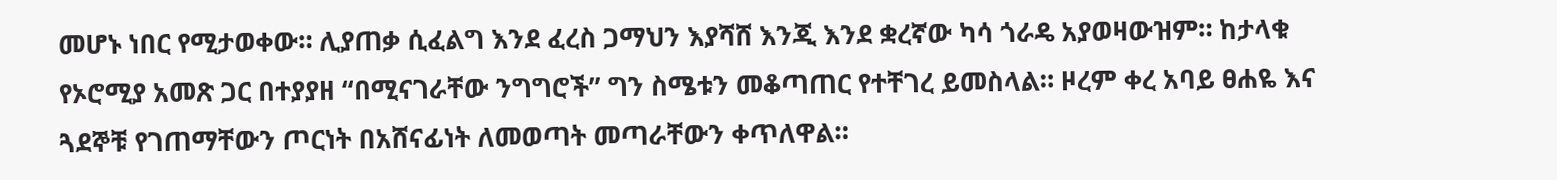መሆኑ ነበር የሚታወቀው። ሊያጠቃ ሲፈልግ እንደ ፈረስ ጋማህን እያሻሸ እንጂ እንደ ቋረኛው ካሳ ጎራዴ አያወዛውዝም። ከታላቁ የኦሮሚያ አመጽ ጋር በተያያዘ “በሚናገራቸው ንግግሮች” ግን ስሜቱን መቆጣጠር የተቸገረ ይመስላል። ዞረም ቀረ አባይ ፀሐዬ እና ጓደኞቹ የገጠማቸውን ጦርነት በአሸናፊነት ለመወጣት መጣራቸውን ቀጥለዋል።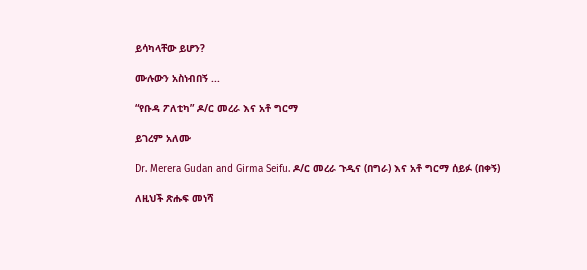ይሳካላቸው ይሆን?

ሙሉውን አስነብበኝ ...

“የቡዳ ፖለቲካ” ዶ/ር መረራ እና አቶ ግርማ

ይገረም አለሙ

Dr. Merera Gudan and Girma Seifu. ዶ/ር መረራ ጉዲና (በግራ) እና አቶ ግርማ ሰይፉ (በቀኝ)

ለዚህች ጽሑፍ መነሻ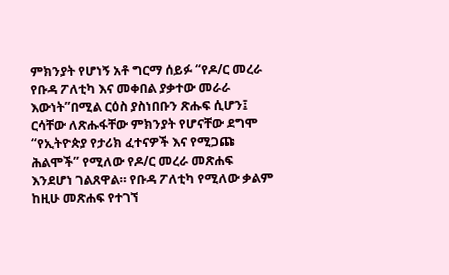ምክንያት የሆነኝ አቶ ግርማ ሰይፉ “የዶ/ር መረራ የቡዳ ፖለቲካ እና መቀበል ያቃተው መራራ እውነት”በሚል ርዕስ ያስነበቡን ጽሑፍ ሲሆን፤ ርሳቸው ለጽሑፋቸው ምክንያት የሆናቸው ደግሞ “የኢትዮጵያ የታሪክ ፈተናዎች እና የሚጋጩ ሕልሞች” የሚለው የዶ/ር መረራ መጽሐፍ እንደሆነ ገልጸዋል። የቡዳ ፖለቲካ የሚለው ቃልም ከዚሁ መጽሐፍ የተገኘ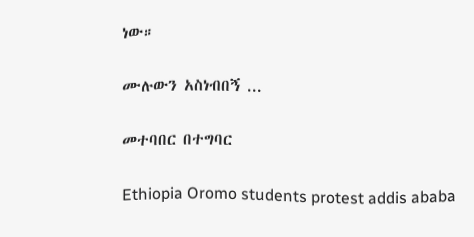ነው።

ሙሉውን አስነብበኝ ...

መተባበር በተግባር

Ethiopia Oromo students protest addis ababa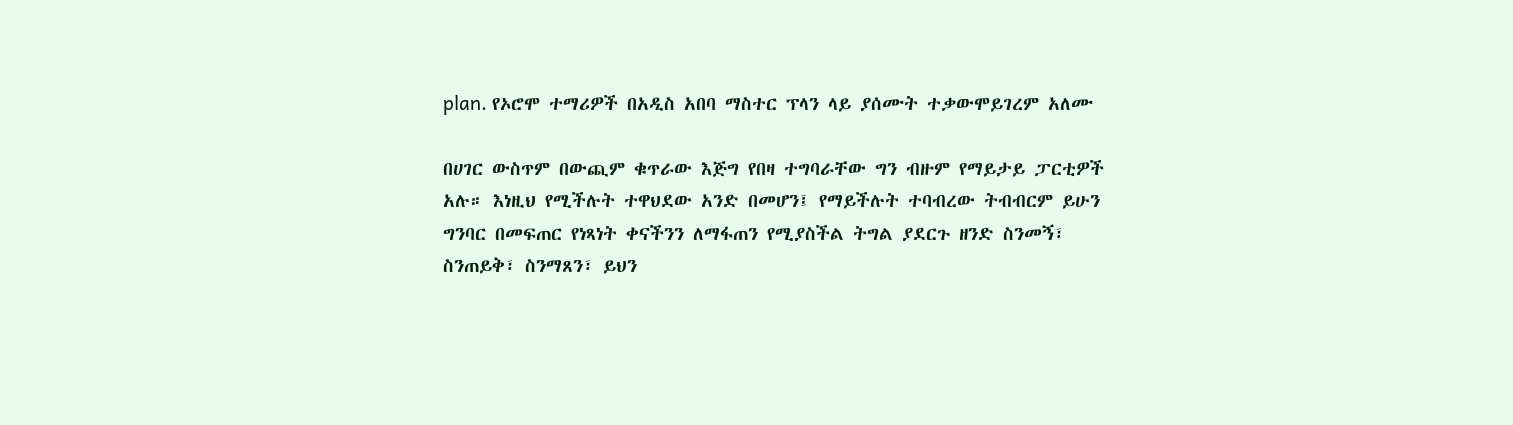plan. የኦሮሞ ተማሪዎች በአዲስ አበባ ማስተር ፕላን ላይ ያሰሙት ተቃውሞይገረም አለሙ

በሀገር ውስጥም በውጪም ቁጥራው እጅግ የበዛ ተግባራቸው ግን ብዙም የማይታይ ፓርቲዎች አሉ። እነዚህ የሚችሉት ተዋህደው አንድ በመሆን፤ የማይችሉት ተባብረው ትብብርም ይሁን ግንባር በመፍጠር የነጻነት ቀናችንን ለማፋጠን የሚያስችል ትግል ያደርጉ ዘንድ ስንመኝ፣ ስንጠይቅ፣ ስንማጸን፣ ይህን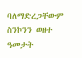ባለማድረጋቸውም ስንኮንን ወዘተ ዓመታት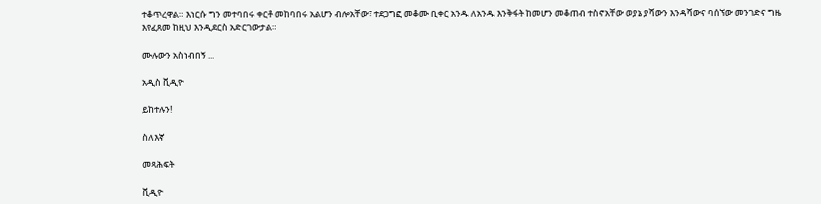ተቆጥረዋል። እነርሱ ግን መተባበሩ ቀርቶ መከባበሩ አልሆን ብሎአቸው፣ ተደጋግፎ መቆሙ ቢቀር አንዱ ለአንዱ እንቅፋት ከመሆን መቆጠብ ተስኖአቸው ወያኔ ያሻውን እንዳሻውና ባሰኘው መንገድና ግዜ እየፈጸመ ከዚህ እንዲደርስ አድርገውታል።

ሙሉውን አስነብበኝ ...

አዲስ ቪዲዮ

ይከተሉን!

ስለእኛ

መጻሕፍት

ቪዲዮ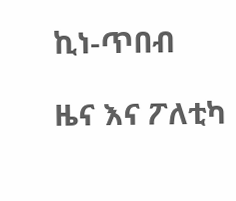ኪነ-ጥበብ

ዜና እና ፖለቲካ